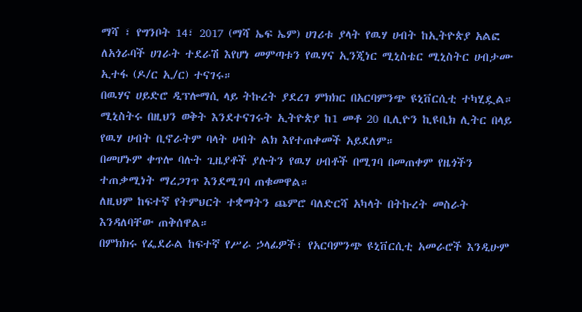ማሻ ፣ የግንቦት 14፣ 2017 (ማሻ ኤፍ ኤም) ሀገሪቱ ያላት የዉሃ ሀብት ከኢትዮጵያ አልፎ ለአጎራባች ሀገራት ተደራሽ እየሆነ መምጣቱን የዉሃና ኢንጂነር ሚኒስቴር ሚኒስትር ሀብታሙ ኢተፋ (ዶ/ር ኢ/ር) ተናገሩ።
በዉሃና ሀይድሮ ዲፕሎማሲ ላይ ትኩረት ያደረገ ምክክር በአርባምንጭ ዩኒቨርሲቲ ተካሂዷል።
ሚኒስትሩ በዚህን ወቅት እንደተናገሩት ኢትዮጵያ ከ1 መቶ 20 ቢሊዮን ኪዩቢክ ሊትር በላይ የዉሃ ሀብት ቢኖራትም ባላት ሀብት ልክ እየተጠቀመች አይደለም።
በመሆኑም ቀጥሎ ባሉት ጊዜያቶች ያሉትን የዉሃ ሀብቶች በሚገባ በመጠቀም የዜጎችን ተጠቃሚነት ማረጋገጥ እንደሚገባ ጠቁመዋል።
ለዚህም ከፍተኛ የትምህርት ተቋማትን ጨምሮ ባለድርሻ አካላት በትኩረት መስራት እንዳለባቸው ጠቅሰዋል።
በምክክሩ የፌደራል ከፍተኛ የሥራ ኃላፊዎች፣ የአርባምንጭ ዩኒቨርሲቲ አመራሮች እንዲሁም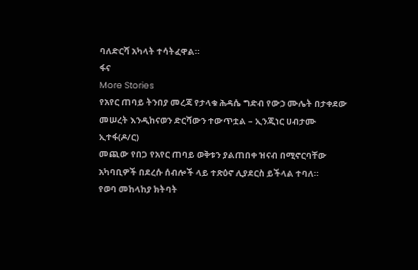ባለድርሻ አካላት ተሳትፈዋል።
ፋና
More Stories
የአየር ጠባይ ትንበያ መረጃ የታላቁ ሕዳሴ ግድብ የውኃ ሙሌት በታቀደው መሠረት እንዲከናወን ድርሻውን ተውጥቷል – ኢንጂነር ሀብታሙ ኢተፋ(ዶ/ር)
መጪው የበጋ የአየር ጠባይ ወቅቱን ያልጠበቀ ዝናብ በሚኖርባቸው አካባቢዎች በደረሱ ሰብሎች ላይ ተጽዕኖ ሊያደርስ ይችላል ተባለ።
የወባ መከላከያ ክትባት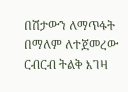በሽታውን ለማጥፋት በማለም ለተጀመረው ርብርብ ትልቅ እገዛ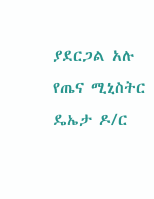ያደርጋል አሉ የጤና ሚኒስትር ዴኤታ ዶ/ር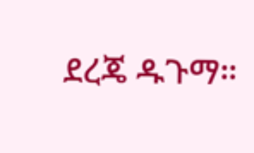ደረጄ ዱጉማ።